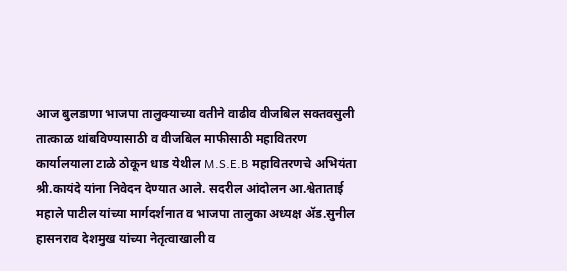आज बुलडाणा भाजपा तालुक्याच्या वतीने वाढीव वीजबिल सक्तवसुली तात्काळ थांबविण्यासाठी व वीजबिल माफीसाठी महावितरण कार्यालयाला टाळे ठोकून धाड येथील M.S.E.B महावितरणचे अभियंता श्री.कायंदे यांना निवेदन देण्यात आले. सदरील आंदोलन आ.श्वेताताई महाले पाटील यांच्या मार्गदर्शनात व भाजपा तालुका अध्यक्ष ॲड.सुनील हासनराव देशमुख यांच्या नेतृत्वाखाली व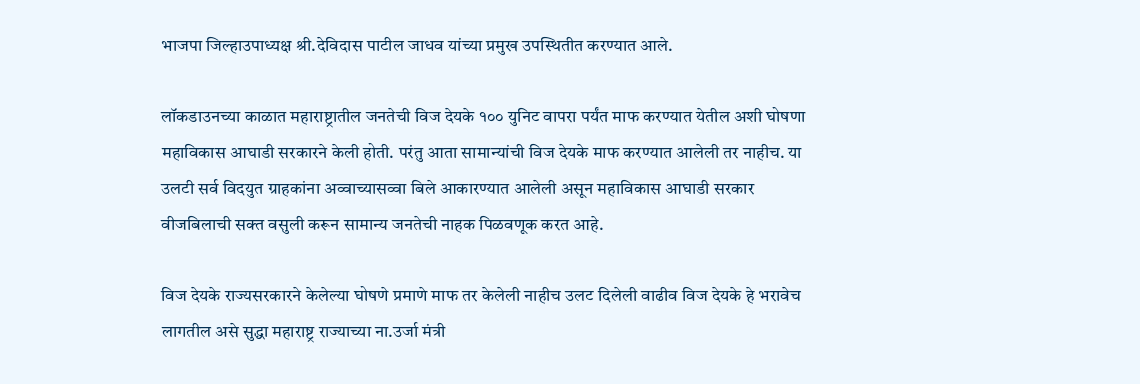भाजपा जिल्हाउपाध्यक्ष श्री.देविदास पाटील जाधव यांच्या प्रमुख उपस्थितीत करण्यात आले.

लॉकडाउनच्या काळात महाराष्ट्रातील जनतेची विज देयके १०० युनिट वापरा पर्यंत माफ करण्यात येतील अशी घोषणा महाविकास आघाडी सरकारने केली होती. परंतु आता सामान्यांची विज देयके माफ करण्यात आलेली तर नाहीच. या उलटी सर्व विदयुत ग्राहकांना अव्वाच्यासव्वा बिले आकारण्यात आलेली असून महाविकास आघाडी सरकार वीजबिलाची सक्त वसुली करून सामान्य जनतेची नाहक पिळवणूक करत आहे.

विज देयके राज्यसरकारने केलेल्या घोषणे प्रमाणे माफ तर केलेली नाहीच उलट दिलेली वाढीव विज देयके हे भरावेच लागतील असे सुद्धा महाराष्ट्र राज्याच्या ना.उर्जा मंत्री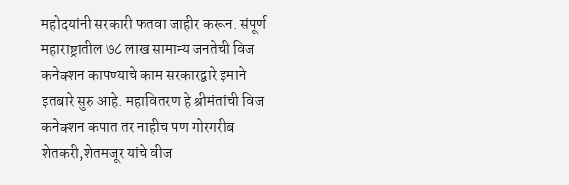महोदयांनी सरकारी फतवा जाहीर करून. संपूर्ण महाराष्ट्रातील ७८ लाख सामान्य जनतेची विज कनेक्शन कापण्याचे काम सरकारद्वारे इमाने इतबारे सुरु आहे. महावितरण हे श्रीमंतांची विज कनेक्शन कपात तर नाहीच पण गोरगरीब शेतकरी,शेतमजूर यांचे वीज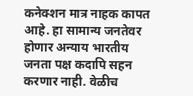कनेक्शन मात्र नाहक कापत आहे. हा सामान्य जनतेवर होणार अन्याय भारतीय जनता पक्ष कदापि सहन करणार नाही. वेळीच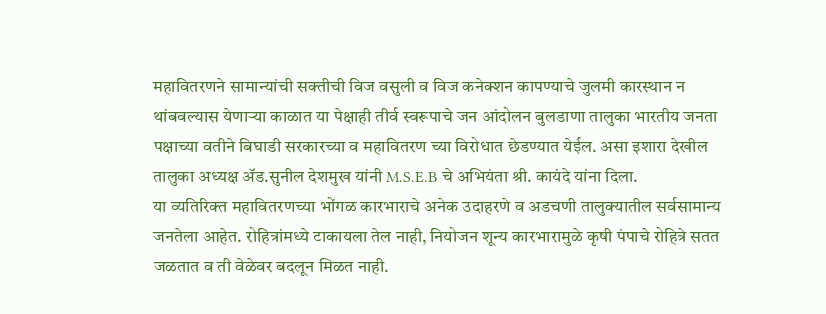महावितरणने सामान्यांची सक्तीची विज वसुली व विज कनेक्शन कापण्याचे जुलमी कारस्थान न थांबवल्यास येणाऱ्या काळात या पेक्षाही तीर्व स्वरूपाचे जन आंदोलन बुलडाणा तालुका भारतीय जनता पक्षाच्या वतीने बिघाडी सरकारच्या व महावितरण च्या विरोधात छेडण्यात येईल. असा इशारा देखील तालुका अध्यक्ष ॲड.सुनील देशमुख यांनी M.S.E.B चे अभियंता श्री. कायंदे यांना दिला.
या व्यतिरिक्त महावितरणच्या भोंगळ कारभाराचे अनेक उदाहरणे व अडचणी तालुक्यातील सर्वसामान्य जनतेला आहेत. रोहित्रांमध्ये टाकायला तेल नाही, नियोजन शून्य कारभारामुळे कृषी पंपाचे रोहित्रे सतत जळतात व ती वेळेवर बदलून मिळत नाही.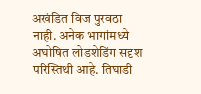अखंडित विज पुरवठा नाही. अनेक भागांमध्ये अघोषित लोडशेडिंग सदृश परिस्तिथी आहे. तिघाडी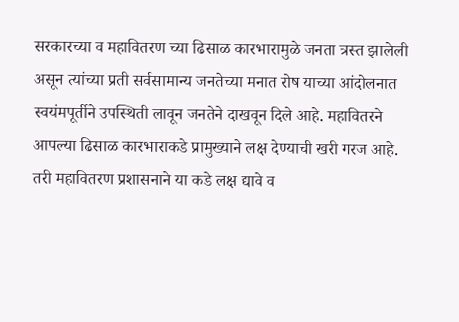सरकारच्या व महावितरण च्या ढिसाळ कारभारामुळे जनता त्रस्त झालेली असून त्यांच्या प्रती सर्वसामान्य जनतेच्या मनात रोष याच्या आंदोलनात स्वयंमपूर्तीने उपस्थिती लावून जनतेने दाखवून दिले आहे. महावितरने आपल्या ढिसाळ कारभाराकडे प्रामुख्याने लक्ष देण्याची खरी गरज आहे. तरी महावितरण प्रशासनाने या कडे लक्ष द्यावे व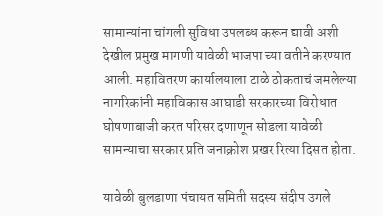सामान्यांना चांगली सुविधा उपलब्ध करून द्यावी अशी देखील प्रमुख मागणी यावेळी भाजपा च्या वतीने करण्यात आली. महावितरण कार्यालयाला टाळे ठोकताचं जमलेल्या नागरिकांनी महाविकास आघाडी सरकारच्या विरोधात घोषणाबाजी करत परिसर दणाणून सोडला यावेळी सामन्याचा सरकार प्रति जनाक्रोश प्रखर रित्या दिसत होता.

यावेळी बुलडाणा पंचायत समिती सदस्य संदीप उगले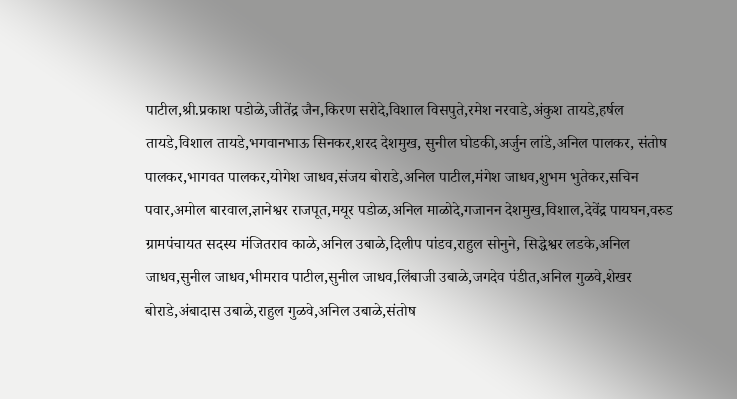पाटील,श्री.प्रकाश पडोळे,जीतेंद्र जैन,किरण सरोदे,विशाल विसपुते,रमेश नरवाडे,अंकुश तायडे,हर्षल तायडे,विशाल तायडे,भगवानभाऊ सिनकर,शरद देशमुख, सुनील घोडकी,अर्जुन लांडे,अनिल पालकर, संतोष पालकर,भागवत पालकर,योगेश जाधव,संजय बोराडे,अनिल पाटील,मंगेश जाधव,शुभम भुतेकर,सचिन पवार,अमोल बारवाल,ज्ञानेश्वर राजपूत,मयूर पडोळ,अनिल माळोदे,गजानन देशमुख,विशाल,देवेंद्र पायघन,वरुड ग्रामपंचायत सदस्य मंजितराव काळे,अनिल उबाळे,दिलीप पांडव,राहुल सोनुने, सिद्धेश्वर लडके,अनिल जाधव,सुनील जाधव,भीमराव पाटील,सुनील जाधव,लिंबाजी उबाळे,जगदेव पंडीत,अनिल गुळवे,शेखर बोराडे,अंबादास उबाळे,राहुल गुळवे,अनिल उबाळे,संतोष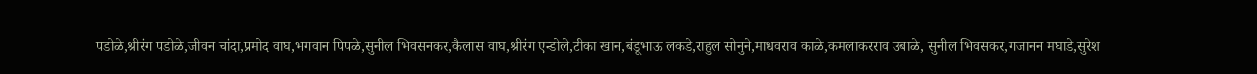पडोळे,श्रीरंग पडोळे,जीवन चांदा,प्रमोद वाघ,भगवान पिपळे,सुनील भिवसनकर,कैलास वाघ,श्रीरंग एन्डोले,टीका खान,बंडूभाऊ लकडे,राहुल सोनुने,माधवराव काळे,कमलाकरराव उबाळे, सुनील भिवसकर,गजानन मघाडे,सुरेश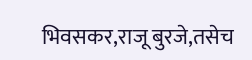भिवसकर,राजू बुरजे,तसेच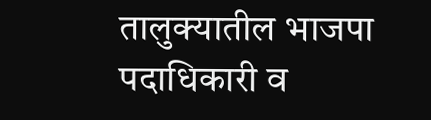तालुक्यातील भाजपा पदाधिकारी व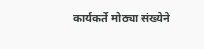कार्यकर्ते मोठ्या संख्येने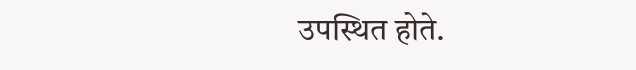उपस्थित होते.